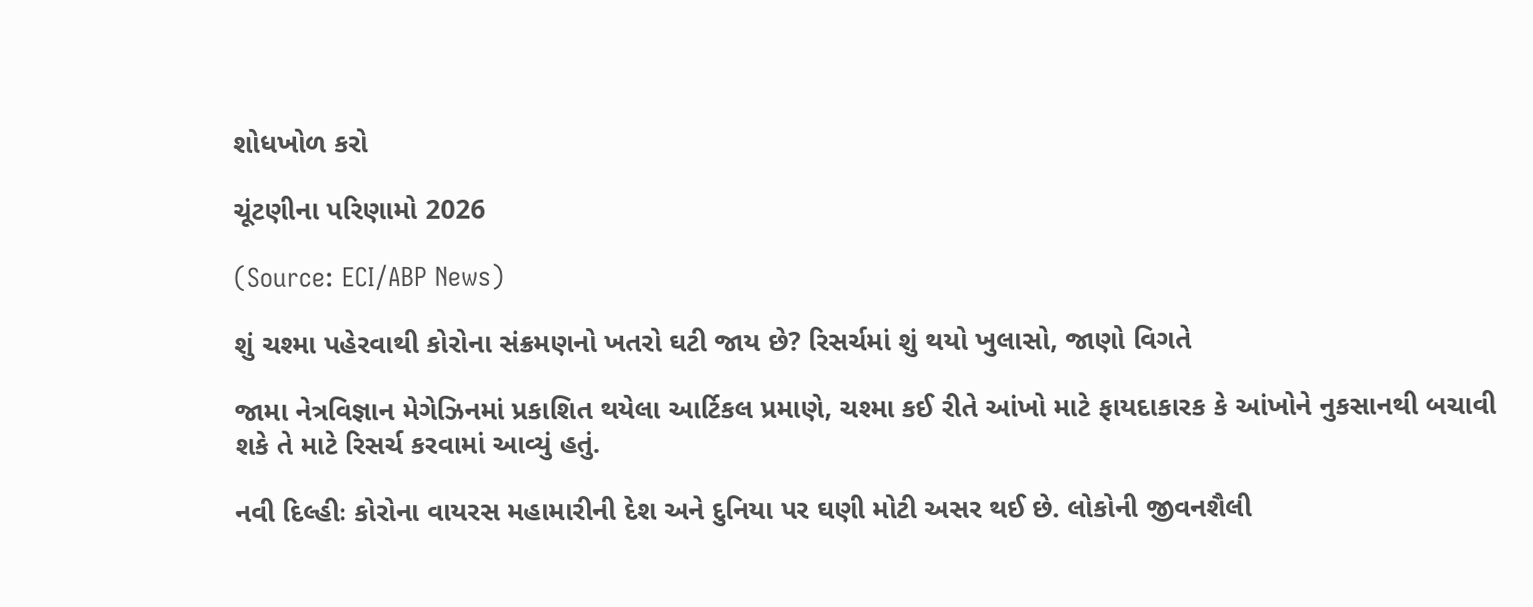શોધખોળ કરો

ચૂંટણીના પરિણામો 2026

(Source: ECI/ABP News)

શું ચશ્મા પહેરવાથી કોરોના સંક્રમણનો ખતરો ઘટી જાય છે? રિસર્ચમાં શું થયો ખુલાસો, જાણો વિગતે

જામા નેત્રવિજ્ઞાન મેગેઝિનમાં પ્રકાશિત થયેલા આર્ટિકલ પ્રમાણે, ચશ્મા કઈ રીતે આંખો માટે ફાયદાકારક કે આંખોને નુકસાનથી બચાવી શકે તે માટે રિસર્ચ કરવામાં આવ્યું હતું.

નવી દિલ્હીઃ કોરોના વાયરસ મહામારીની દેશ અને દુનિયા પર ઘણી મોટી અસર થઈ છે. લોકોની જીવનશૈલી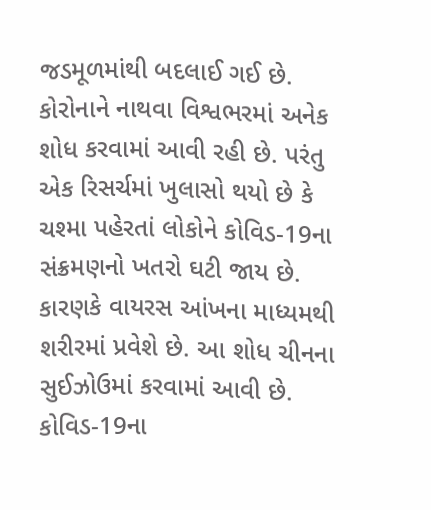જડમૂળમાંથી બદલાઈ ગઈ છે. કોરોનાને નાથવા વિશ્વભરમાં અનેક શોધ કરવામાં આવી રહી છે. પરંતુ એક રિસર્ચમાં ખુલાસો થયો છે કે ચશ્મા પહેરતાં લોકોને કોવિડ-19ના સંક્રમણનો ખતરો ઘટી જાય છે. કારણકે વાયરસ આંખના માધ્યમથી શરીરમાં પ્રવેશે છે. આ શોધ ચીનના સુઈઝોઉમાં કરવામાં આવી છે. કોવિડ-19ના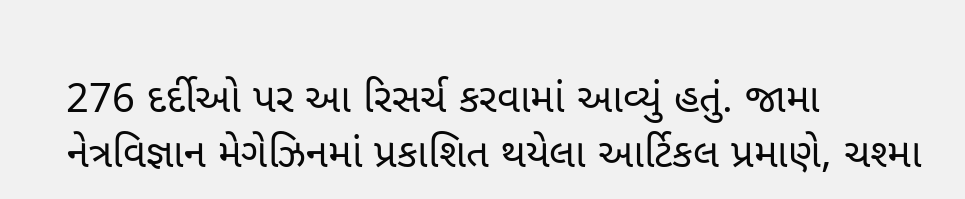276 દર્દીઓ પર આ રિસર્ચ કરવામાં આવ્યું હતું. જામા નેત્રવિજ્ઞાન મેગેઝિનમાં પ્રકાશિત થયેલા આર્ટિકલ પ્રમાણે, ચશ્મા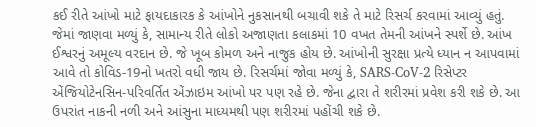કઈ રીતે આંખો માટે ફાયદાકારક કે આંખોને નુકસાનથી બચાવી શકે તે માટે રિસર્ચ કરવામાં આવ્યું હતું. જેમાં જાણવા મળ્યું કે, સામાન્ય રીતે લોકો અજાણતા કલાકમાં 10 વખત તેમની આંખને સ્પર્શે છે. આંખ ઈશ્વરનું અમૂલ્ય વરદાન છે. જે ખૂબ કોમળ અને નાજુક હોય છે. આંખોની સુરક્ષા પ્રત્યે ધ્યાન ન આપવામાં આવે તો કોવિડ-19નો ખતરો વધી જાય છે. રિસર્ચમાં જોવા મળ્યું કે, SARS-CoV-2 રિસેપ્ટર એંજિયોટેનસિન-પરિવર્તિત એંઝાઇમ આંખો પર પણ રહે છે. જેના દ્વારા તે શરીરમાં પ્રવેશ કરી શકે છે. આ ઉપરાંત નાકની નળી અને આંસુના માધ્યમથી પણ શરીરમાં પહોંચી શકે છે.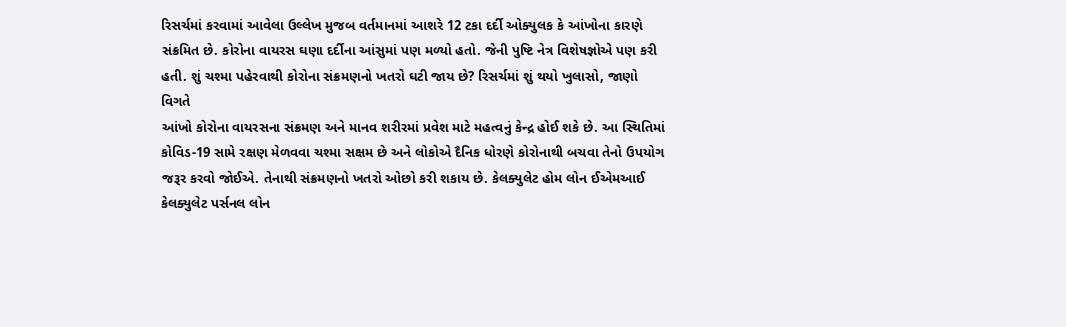રિસર્ચમાં કરવામાં આવેલા ઉલ્લેખ મુજબ વર્તમાનમાં આશરે 12 ટકા દર્દી ઓક્યુલક કે આંખોના કારણે સંક્રમિત છે. કોરોના વાયરસ ઘણા દર્દીના આંસુમાં પણ મળ્યો હતો. જેની પુષ્ટિ નેત્ર વિશેષજ્ઞોએ પણ કરી હતી. શું ચશ્મા પહેરવાથી કોરોના સંક્રમણનો ખતરો ઘટી જાય છે? રિસર્ચમાં શું થયો ખુલાસો, જાણો વિગતે
આંખો કોરોના વાયરસના સંક્રમણ અને માનવ શરીરમાં પ્રવેશ માટે મહત્વનું કેન્દ્ર હોઈ શકે છે. આ સ્થિતિમાં કોવિડ-19 સામે રક્ષણ મેળવવા ચશ્મા સક્ષમ છે અને લોકોએ દૈનિક ધોરણે કોરોનાથી બચવા તેનો ઉપયોગ જરૂર કરવો જોઈએ. તેનાથી સંક્રમણનો ખતરો ઓછો કરી શકાય છે. કેલક્યુલેટ હોમ લોન ઈએમઆઈ કેલક્યુલેટ પર્સનલ લોન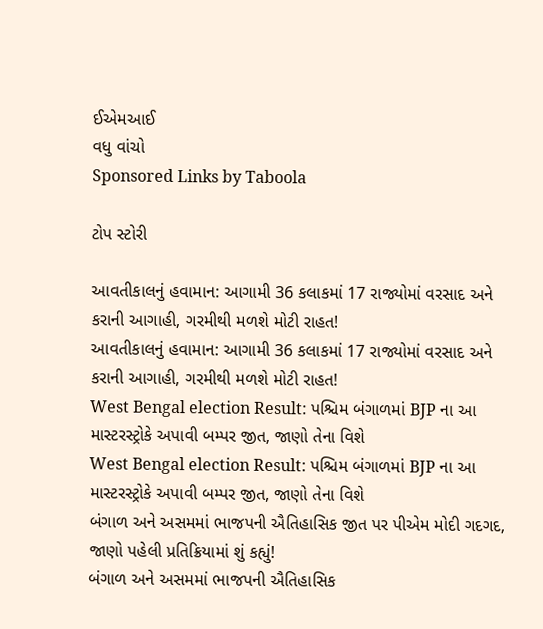ઈએમઆઈ
વધુ વાંચો
Sponsored Links by Taboola

ટોપ સ્ટોરી

આવતીકાલનું હવામાન: આગામી 36 કલાકમાં 17 રાજ્યોમાં વરસાદ અને કરાની આગાહી, ગરમીથી મળશે મોટી રાહત!
આવતીકાલનું હવામાન: આગામી 36 કલાકમાં 17 રાજ્યોમાં વરસાદ અને કરાની આગાહી, ગરમીથી મળશે મોટી રાહત!
West Bengal election Result: પશ્ચિમ બંગાળમાં BJP ના આ માસ્ટરસ્ટ્રોકે અપાવી બમ્પર જીત, જાણો તેના વિશે
West Bengal election Result: પશ્ચિમ બંગાળમાં BJP ના આ માસ્ટરસ્ટ્રોકે અપાવી બમ્પર જીત, જાણો તેના વિશે
બંગાળ અને અસમમાં ભાજપની ઐતિહાસિક જીત પર પીએમ મોદી ગદગદ, જાણો પહેલી પ્રતિક્રિયામાં શું કહ્યું!
બંગાળ અને અસમમાં ભાજપની ઐતિહાસિક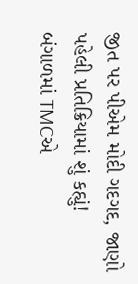જીત પર પીએમ મોદી ગદગદ, જાણો પહેલી પ્રતિક્રિયામાં શું કહ્યું!
બંગાળમાં TMCએ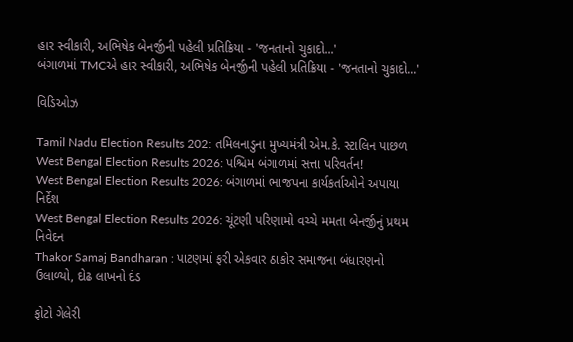હાર સ્વીકારી, અભિષેક બેનર્જીની પહેલી પ્રતિક્રિયા - 'જનતાનો ચુકાદો...'
બંગાળમાં TMCએ હાર સ્વીકારી, અભિષેક બેનર્જીની પહેલી પ્રતિક્રિયા - 'જનતાનો ચુકાદો...'

વિડિઓઝ

Tamil Nadu Election Results 202: તમિલનાડુના મુખ્યમંત્રી એમ.કે. સ્ટાલિન પાછળ
West Bengal Election Results 2026: પશ્ચિમ બંગાળમાં સત્તા પરિવર્તન!
West Bengal Election Results 2026: બંગાળમાં ભાજપના કાર્યકર્તાઓને અપાયા નિર્દેશ
West Bengal Election Results 2026: ચૂંટણી પરિણામો વચ્ચે મમતા બેનર્જીનું પ્રથમ નિવેદન
Thakor Samaj Bandharan : પાટણમાં ફરી એકવાર ઠાકોર સમાજના બંધારણનો ઉલાળ્યો, દોઢ લાખનો દંડ

ફોટો ગેલેરી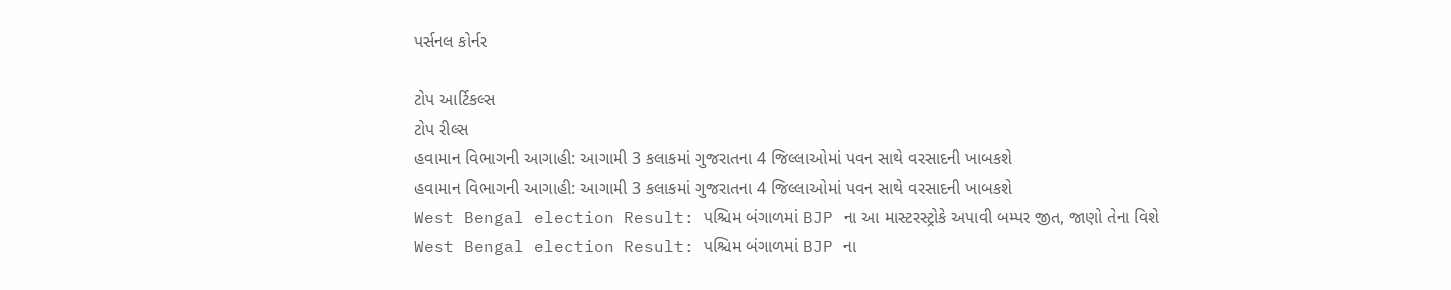પર્સનલ કોર્નર

ટોપ આર્ટિકલ્સ
ટોપ રીલ્સ
હવામાન વિભાગની આગાહી: આગામી 3 કલાકમાં ગુજરાતના 4 જિલ્લાઓમાં પવન સાથે વરસાદની ખાબકશે
હવામાન વિભાગની આગાહી: આગામી 3 કલાકમાં ગુજરાતના 4 જિલ્લાઓમાં પવન સાથે વરસાદની ખાબકશે
West Bengal election Result: પશ્ચિમ બંગાળમાં BJP ના આ માસ્ટરસ્ટ્રોકે અપાવી બમ્પર જીત, જાણો તેના વિશે
West Bengal election Result: પશ્ચિમ બંગાળમાં BJP ના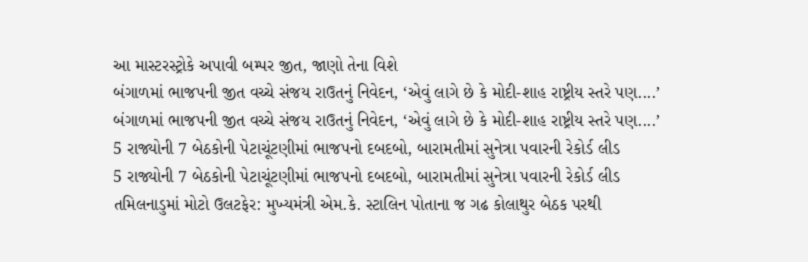આ માસ્ટરસ્ટ્રોકે અપાવી બમ્પર જીત, જાણો તેના વિશે
બંગાળમાં ભાજપની જીત વચ્ચે સંજય રાઉતનું નિવેદન, ‘એવું લાગે છે કે મોદી-શાહ રાષ્ટ્રીય સ્તરે પણ....’
બંગાળમાં ભાજપની જીત વચ્ચે સંજય રાઉતનું નિવેદન, ‘એવું લાગે છે કે મોદી-શાહ રાષ્ટ્રીય સ્તરે પણ....’
5 રાજ્યોની 7 બેઠકોની પેટાચૂંટણીમાં ભાજપનો દબદબો, બારામતીમાં સુનેત્રા પવારની રેકોર્ડ લીડ
5 રાજ્યોની 7 બેઠકોની પેટાચૂંટણીમાં ભાજપનો દબદબો, બારામતીમાં સુનેત્રા પવારની રેકોર્ડ લીડ
તમિલનાડુમાં મોટો ઉલટફેર: મુખ્યમંત્રી એમ.કે. સ્ટાલિન પોતાના જ ગઢ કોલાથુર બેઠક પરથી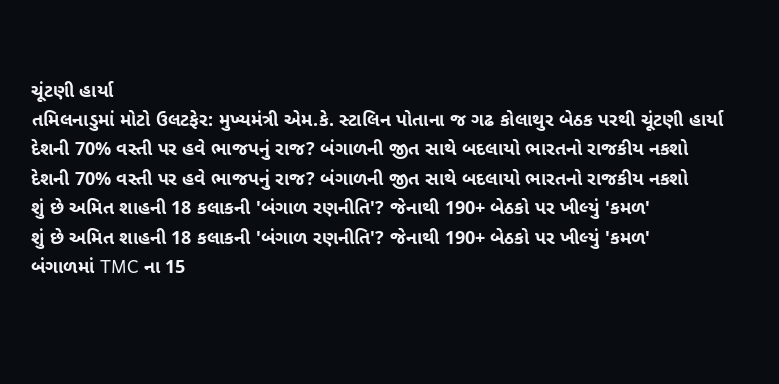ચૂંટણી હાર્યા
તમિલનાડુમાં મોટો ઉલટફેર: મુખ્યમંત્રી એમ.કે. સ્ટાલિન પોતાના જ ગઢ કોલાથુર બેઠક પરથી ચૂંટણી હાર્યા
દેશની 70% વસ્તી પર હવે ભાજપનું રાજ? બંગાળની જીત સાથે બદલાયો ભારતનો રાજકીય નકશો
દેશની 70% વસ્તી પર હવે ભાજપનું રાજ? બંગાળની જીત સાથે બદલાયો ભારતનો રાજકીય નકશો
શું છે અમિત શાહની 18 કલાકની 'બંગાળ રણનીતિ'? જેનાથી 190+ બેઠકો પર ખીલ્યું 'કમળ'
શું છે અમિત શાહની 18 કલાકની 'બંગાળ રણનીતિ'? જેનાથી 190+ બેઠકો પર ખીલ્યું 'કમળ'
બંગાળમાં TMC ના 15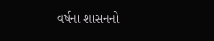વર્ષના શાસનનો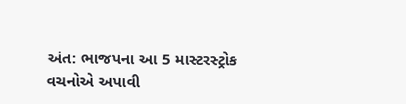અંત: ભાજપના આ 5 માસ્ટરસ્ટ્રોક વચનોએ અપાવી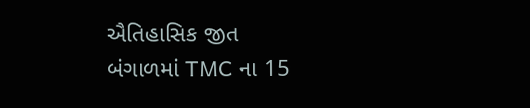ઐતિહાસિક જીત
બંગાળમાં TMC ના 15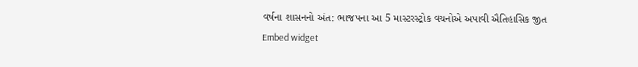વર્ષના શાસનનો અંત: ભાજપના આ 5 માસ્ટરસ્ટ્રોક વચનોએ અપાવી ઐતિહાસિક જીત
Embed widget